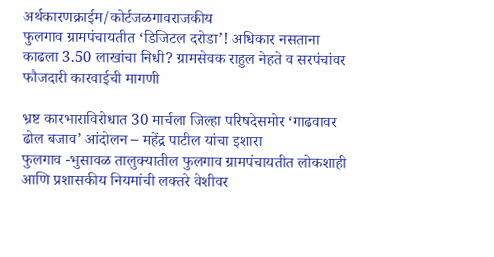अर्थकारणक्राईम/कोर्टजळगावराजकीय
फुलगाव ग्रामपंचायतीत ‘डिजिटल दरोडा’! अधिकार नसताना काढला 3.50 लाखांचा निधी? ग्रामसेवक राहुल नेहते व सरपंचांवर फौजदारी कारवाईची मागणी

भ्रष्ट कारभाराविरोधात 30 मार्चला जिल्हा परिषदेसमोर ‘गाढवावर ढोल बजाव’ आंदोलन – महेंद्र पाटील यांचा इशारा
फुलगाव -भुसावळ तालुक्यातील फुलगाव ग्रामपंचायतीत लोकशाही आणि प्रशासकीय नियमांची लक्तरे वेशीवर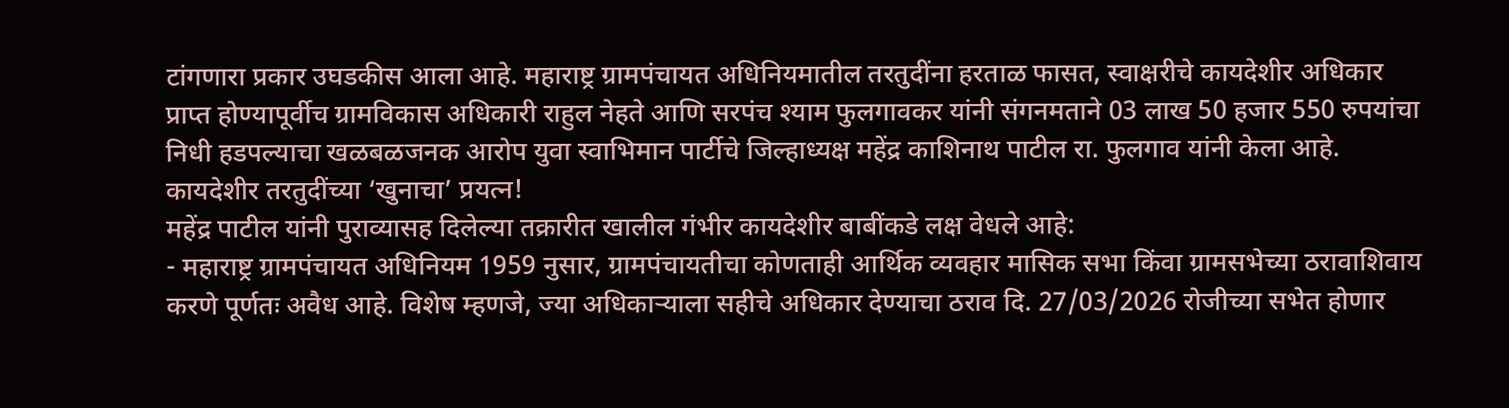टांगणारा प्रकार उघडकीस आला आहे. महाराष्ट्र ग्रामपंचायत अधिनियमातील तरतुदींना हरताळ फासत, स्वाक्षरीचे कायदेशीर अधिकार प्राप्त होण्यापूर्वीच ग्रामविकास अधिकारी राहुल नेहते आणि सरपंच श्याम फुलगावकर यांनी संगनमताने 03 लाख 50 हजार 550 रुपयांचा निधी हडपल्याचा खळबळजनक आरोप युवा स्वाभिमान पार्टीचे जिल्हाध्यक्ष महेंद्र काशिनाथ पाटील रा. फुलगाव यांनी केला आहे.
कायदेशीर तरतुदींच्या ‘खुनाचा’ प्रयत्न!
महेंद्र पाटील यांनी पुराव्यासह दिलेल्या तक्रारीत खालील गंभीर कायदेशीर बाबींकडे लक्ष वेधले आहे:
- महाराष्ट्र ग्रामपंचायत अधिनियम 1959 नुसार, ग्रामपंचायतीचा कोणताही आर्थिक व्यवहार मासिक सभा किंवा ग्रामसभेच्या ठरावाशिवाय करणे पूर्णतः अवैध आहे. विशेष म्हणजे, ज्या अधिकाऱ्याला सहीचे अधिकार देण्याचा ठराव दि. 27/03/2026 रोजीच्या सभेत होणार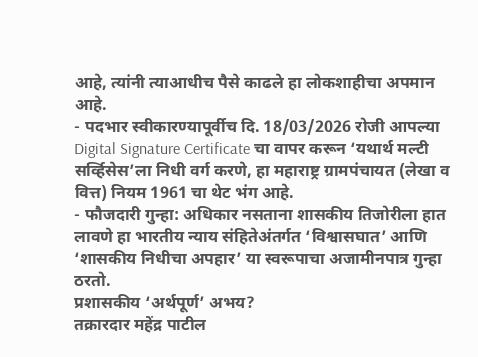आहे, त्यांनी त्याआधीच पैसे काढले हा लोकशाहीचा अपमान आहे.
- पदभार स्वीकारण्यापूर्वीच दि. 18/03/2026 रोजी आपल्या Digital Signature Certificate चा वापर करून ‘यथार्थ मल्टी सर्व्हिसेस’ला निधी वर्ग करणे, हा महाराष्ट्र ग्रामपंचायत (लेखा व वित्त) नियम 1961 चा थेट भंग आहे.
- फौजदारी गुन्हा: अधिकार नसताना शासकीय तिजोरीला हात लावणे हा भारतीय न्याय संहितेअंतर्गत ‘विश्वासघात’ आणि ‘शासकीय निधीचा अपहार’ या स्वरूपाचा अजामीनपात्र गुन्हा ठरतो.
प्रशासकीय ‘अर्थपूर्ण’ अभय?
तक्रारदार महेंद्र पाटील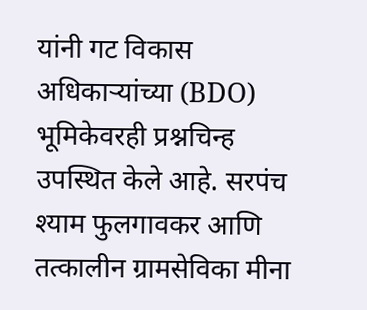यांनी गट विकास अधिकाऱ्यांच्या (BDO) भूमिकेवरही प्रश्नचिन्ह उपस्थित केले आहे. सरपंच श्याम फुलगावकर आणि तत्कालीन ग्रामसेविका मीना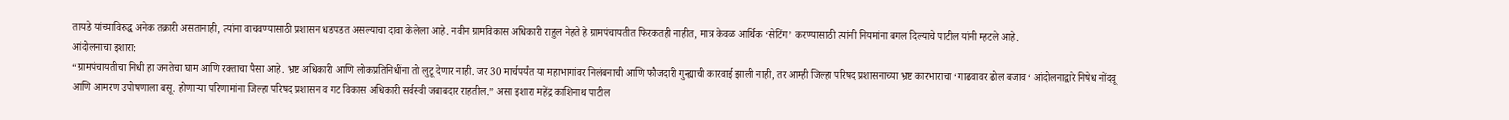तायडे यांच्याविरुद्ध अनेक तक्रारी असतानाही, त्यांना वाचवण्यासाठी प्रशासन धडपडत असल्याचा दावा केलेला आहे. नवीन ग्रामविकास अधिकारी राहुल नेहते हे ग्रामपंचायतीत फिरकतही नाहीत, मात्र केवळ आर्थिक ‘सेटिंग’ करण्यासाठी त्यांनी नियमांना बगल दिल्याचे पाटील यांनी म्हटले आहे.
आंदोलनाचा इशारा:
“ग्रामपंचायतीचा निधी हा जनतेचा घाम आणि रक्ताचा पैसा आहे. भ्रष्ट अधिकारी आणि लोकप्रतिनिधींना तो लुटू देणार नाही. जर 30 मार्चपर्यंत या महाभागांवर निलंबनाची आणि फौजदारी गुन्ह्याची कारवाई झाली नाही, तर आम्ही जिल्हा परिषद प्रशासनाच्या भ्रष्ट कारभाराचा ‘गाढवावर ढोल बजाव‘ आंदोलनाद्वारे निषेध नोंदवू आणि आमरण उपोषणाला बसू. होणाऱ्या परिणामांना जिल्हा परिषद प्रशासन व गट विकास अधिकारी सर्वस्वी जबाबदार राहतील.” असा इशारा महेंद्र काशिनाथ पाटील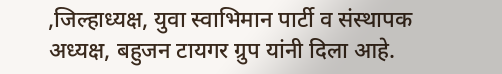,जिल्हाध्यक्ष, युवा स्वाभिमान पार्टी व संस्थापक अध्यक्ष, बहुजन टायगर ग्रुप यांनी दिला आहे.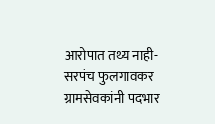आरोपात तथ्य नाही- सरपंच फुलगावकर
ग्रामसेवकांनी पदभार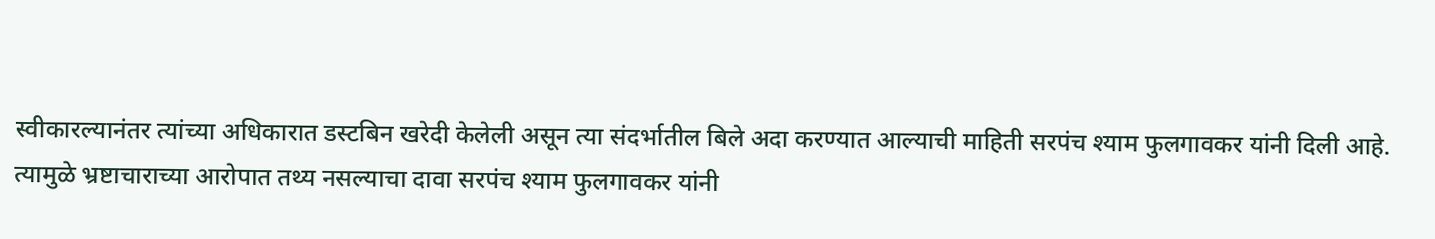स्वीकारल्यानंतर त्यांच्या अधिकारात डस्टबिन खरेदी केलेली असून त्या संदर्भातील बिले अदा करण्यात आल्याची माहिती सरपंच श्याम फुलगावकर यांनी दिली आहे. त्यामुळे भ्रष्टाचाराच्या आरोपात तथ्य नसल्याचा दावा सरपंच श्याम फुलगावकर यांनी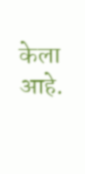केला आहे.